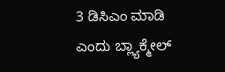3 ಡಿಸಿಎಂ ಮಾಡಿ ಎಂದು ಬ್ಲ್ಯಾಕ್ಮೇಲ್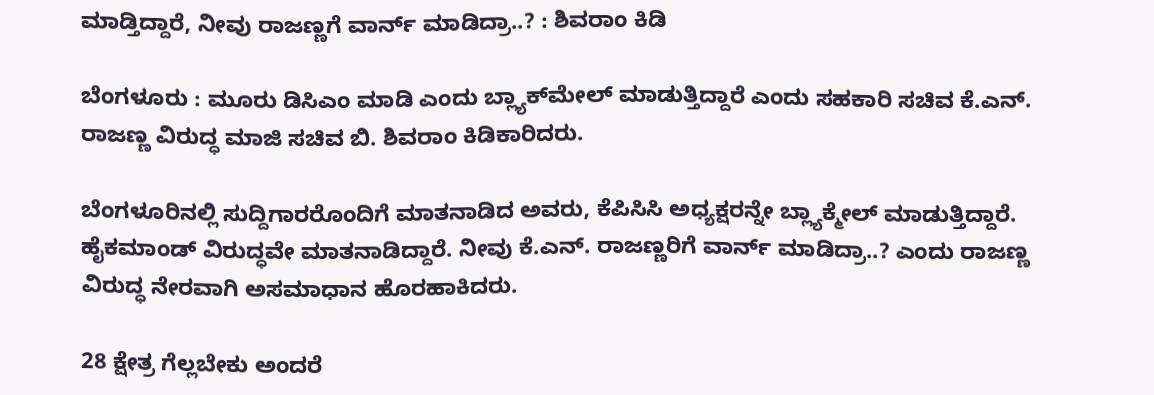ಮಾಡ್ತಿದ್ದಾರೆ, ನೀವು ರಾಜಣ್ಣಗೆ ವಾರ್ನ್ ಮಾಡಿದ್ರಾ..? : ಶಿವರಾಂ ಕಿಡಿ

ಬೆಂಗಳೂರು : ಮೂರು ಡಿಸಿಎಂ ಮಾಡಿ ಎಂದು ಬ್ಲ್ಯಾಕ್‌ಮೇಲ್‌ ಮಾಡುತ್ತಿದ್ದಾರೆ ಎಂದು ಸಹಕಾರಿ ಸಚಿವ ಕೆ‌.ಎನ್. ರಾಜಣ್ಣ ವಿರುದ್ಧ ಮಾಜಿ ಸಚಿವ ಬಿ. ಶಿವರಾಂ ಕಿಡಿಕಾರಿದರು.

ಬೆಂಗಳೂರಿನಲ್ಲಿ ಸುದ್ದಿಗಾರರೊಂದಿಗೆ ಮಾತನಾಡಿದ ಅವರು, ಕೆಪಿಸಿಸಿ ಅಧ್ಯಕ್ಷರನ್ನೇ ಬ್ಲ್ಯಾಕ್ಮೇಲ್ ಮಾಡುತ್ತಿದ್ದಾರೆ. ಹೈಕಮಾಂಡ್ ವಿರುದ್ಧವೇ ಮಾತನಾಡಿದ್ದಾರೆ. ನೀವು ಕೆ‌.ಎನ್. ರಾಜಣ್ಣರಿಗೆ ವಾರ್ನ್ ಮಾಡಿದ್ರಾ..? ಎಂದು ರಾಜಣ್ಣ ವಿರುದ್ಧ ನೇರವಾಗಿ ಅಸಮಾಧಾನ ಹೊರಹಾಕಿದರು.

28 ಕ್ಷೇತ್ರ ಗೆಲ್ಲಬೇಕು ಅಂದರೆ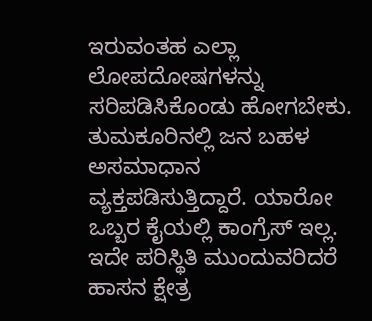ಇರುವಂತಹ ಎಲ್ಲಾ ಲೋಪದೋಷಗಳನ್ನು ಸರಿಪಡಿಸಿಕೊಂಡು ಹೋಗಬೇಕು. ತುಮಕೂರಿನಲ್ಲಿ ಜನ ಬಹಳ ಅಸಮಾಧಾನ ವ್ಯಕ್ತಪಡಿಸುತ್ತಿದ್ದಾರೆ. ಯಾರೋ ಒಬ್ಬರ ಕೈಯಲ್ಲಿ ಕಾಂಗ್ರೆಸ್ ಇಲ್ಲ. ಇದೇ ಪರಿಸ್ಥಿತಿ ಮುಂದುವರಿದರೆ ಹಾಸನ ಕ್ಷೇತ್ರ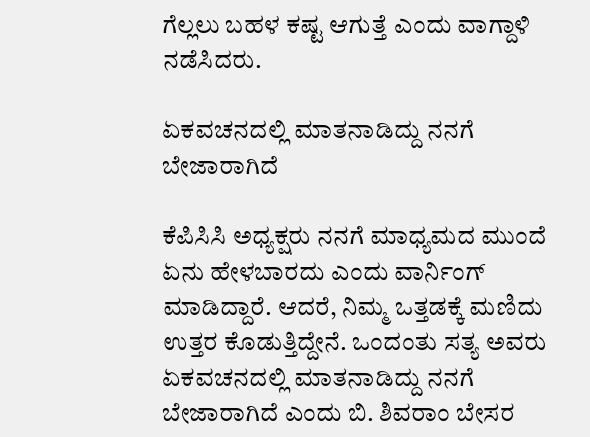ಗೆಲ್ಲಲು ಬಹಳ ಕಷ್ಟ ಆಗುತ್ತೆ ಎಂದು ವಾಗ್ದಾಳಿ ನಡೆಸಿದರು.

ಏಕವಚನದಲ್ಲಿ ಮಾತನಾಡಿದ್ದು ನನಗೆ ಬೇಜಾರಾಗಿದೆ

ಕೆಪಿಸಿಸಿ ಅಧ್ಯಕ್ಷರು ನನಗೆ ಮಾಧ್ಯಮದ ಮುಂದೆ ಏನು ಹೇಳಬಾರದು ಎಂದು ವಾರ್ನಿಂಗ್ ಮಾಡಿದ್ದಾರೆ. ಆದರೆ, ನಿಮ್ಮ ಒತ್ತಡಕ್ಕೆ ಮಣಿದು ಉತ್ತರ ಕೊಡುತ್ತಿದ್ದೇನೆ. ಒಂದಂತು ಸತ್ಯ ಅವರು ಏಕವಚನದಲ್ಲಿ ಮಾತನಾಡಿದ್ದು ನನಗೆ ಬೇಜಾರಾಗಿದೆ ಎಂದು ಬಿ. ಶಿವರಾಂ ಬೇಸರ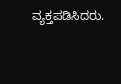ವ್ಯಕ್ತಪಡಿಸಿದರು.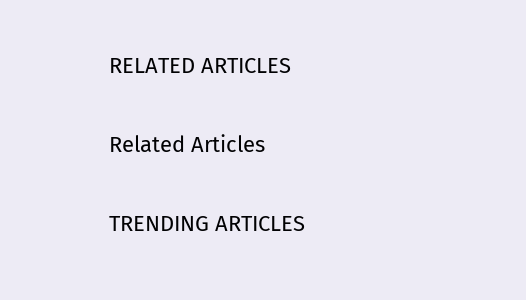RELATED ARTICLES

Related Articles

TRENDING ARTICLES